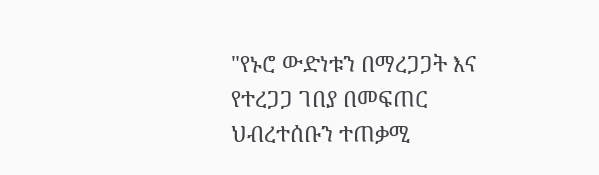"የኑሮ ውድነቱን በማረጋጋት እና የተረጋጋ ገበያ በመፍጠር ህብረተሰቡን ተጠቃሚ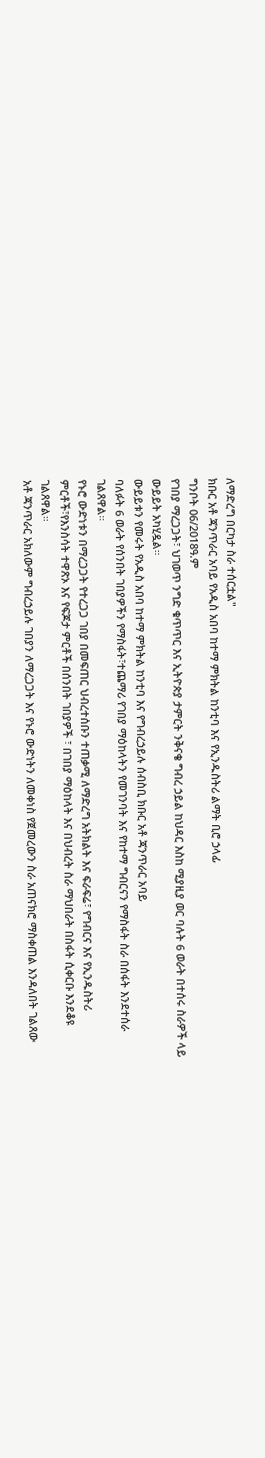ለማድረግ በርካታ ስራ ተሰርቷል"
ክቡር አቶ ጃንጥራር አባይ የአዲስ አበባ ከተማ ምክትል ከንቲባ እና የኢንዱስትሪ ልማት ቢሮ ኃላፊ
ግንቦት 06/2018ዓ.ም
የገበያ ማረጋጋት፣ ህገወጥ ንግድ ቁጥጥር እና ኢትዮጵያ ታምርት ንቅናቄ ግብረ ኃይል ከህዳር እስከ ሚያዚያ ወር ባሉት 6 ወራት በተሰሩ ስራዎች ላይ ውይይት አካሂዷል።
ውይይቱን የመሩት የአዲስ አበባ ከተማ ምክትል ከንቲባ እና የግብረኃይሉ ሰብስቢ ክቡር አቶ ጃንጥራር አባይ
ባለፉት 6 ወራት የሰንበት ገበያዎችን የማስፋት፣ተጨማሪ የገበያ ማዕከላትን የመገንባት እና የከተማ ግብርናን የማስፋት ስራ በሰፋት እንደተሰራ ገልጸዋል።
የኑሮ ውድነቱን በማረጋጋት የተረጋጋ ገበያ በመፍጠር ህብረተሰቡን ተጠቃሚ ለማድረግ አትክልት እና ፍራፍሬ፣ የግብርና እና የኢንዱስትሪ ምርቶች፣የእንስሳት ተዋጽኦ እና የፍጆታ ምርቶች በሰንበት ገበያዎች ፣ በገበያ ማዕከላት እና በህብረት ስራ ማህበራት በስፋት ሲቀርቡ እንደቆዩ ገልጸዋል።
አቶ ጃንጥራር አክለውም ግብረኃይሉ ገበያን ለማረጋጋት እና የኑሮ ውድነትን ለመቀነስ የጀመረውን ስራ አጠናክሮ ማስቀጠል እንዳለበት ገልጸው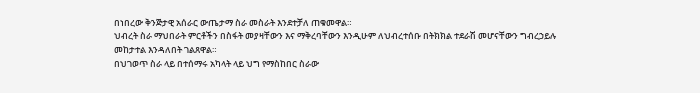በነበረው ቅንጅታዊ አሰራር ውጤታማ ስራ መስራት እንደተቻለ ጠቁመዋል።
ህብረት ስራ ማህበራት ምርቶችን በስፋት መያዛቸውን እና ማቅረባቸውን እንዲሁም ለህብረተሰቡ በትክክል ተደራሽ መሆናቸውን ግብረኃይሉ መከታተል እንዳለበት ገልጸዋል።
በህገወጥ ስራ ላይ በተሰማሩ አካላት ላይ ህግ የማስከበር ስራው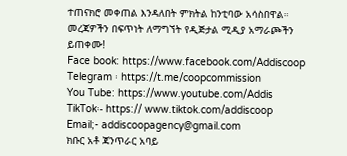ተጠናክሮ መቀጠል እንዳለበት ምክትል ከንቲባው አሳስበዋል።
መረጃዎችን በፍጥነት ለማግኘት የዲጅታል ሚዲያ አማራጮችን ይጠቀሙ!
Face book: https://www.facebook.com/Addiscoop
Telegram ፡ https://t.me/coopcommission
You Tube: https://www.youtube.com/Addis
TikTok፡- https:// www.tiktok.com/addiscoop
Email;- addiscoopagency@gmail.com
ክቡር አቶ ጃንጥራር አባይ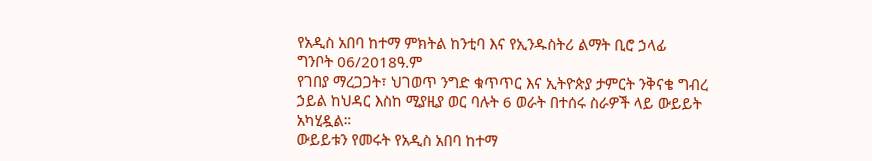የአዲስ አበባ ከተማ ምክትል ከንቲባ እና የኢንዱስትሪ ልማት ቢሮ ኃላፊ
ግንቦት 06/2018ዓ.ም
የገበያ ማረጋጋት፣ ህገወጥ ንግድ ቁጥጥር እና ኢትዮጵያ ታምርት ንቅናቄ ግብረ ኃይል ከህዳር እስከ ሚያዚያ ወር ባሉት 6 ወራት በተሰሩ ስራዎች ላይ ውይይት አካሂዷል።
ውይይቱን የመሩት የአዲስ አበባ ከተማ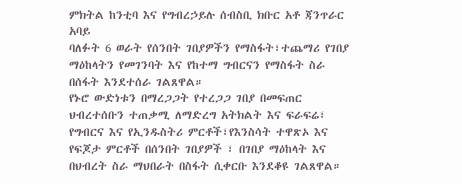ምክትል ከንቲባ እና የግብረኃይሉ ሰብስቢ ክቡር አቶ ጃንጥራር አባይ
ባለፉት 6 ወራት የሰንበት ገበያዎችን የማስፋት፣ተጨማሪ የገበያ ማዕከላትን የመገንባት እና የከተማ ግብርናን የማስፋት ስራ በሰፋት እንደተሰራ ገልጸዋል።
የኑሮ ውድነቱን በማረጋጋት የተረጋጋ ገበያ በመፍጠር ህብረተሰቡን ተጠቃሚ ለማድረግ አትክልት እና ፍራፍሬ፣ የግብርና እና የኢንዱስትሪ ምርቶች፣የእንስሳት ተዋጽኦ እና የፍጆታ ምርቶች በሰንበት ገበያዎች ፣ በገበያ ማዕከላት እና በህብረት ስራ ማህበራት በስፋት ሲቀርቡ እንደቆዩ ገልጸዋል።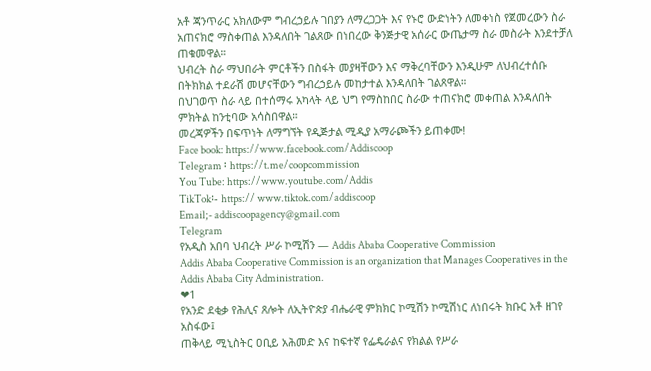አቶ ጃንጥራር አክለውም ግብረኃይሉ ገበያን ለማረጋጋት እና የኑሮ ውድነትን ለመቀነስ የጀመረውን ስራ አጠናክሮ ማስቀጠል እንዳለበት ገልጸው በነበረው ቅንጅታዊ አሰራር ውጤታማ ስራ መስራት እንደተቻለ ጠቁመዋል።
ህብረት ስራ ማህበራት ምርቶችን በስፋት መያዛቸውን እና ማቅረባቸውን እንዲሁም ለህብረተሰቡ በትክክል ተደራሽ መሆናቸውን ግብረኃይሉ መከታተል እንዳለበት ገልጸዋል።
በህገወጥ ስራ ላይ በተሰማሩ አካላት ላይ ህግ የማስከበር ስራው ተጠናክሮ መቀጠል እንዳለበት ምክትል ከንቲባው አሳስበዋል።
መረጃዎችን በፍጥነት ለማግኘት የዲጅታል ሚዲያ አማራጮችን ይጠቀሙ!
Face book: https://www.facebook.com/Addiscoop
Telegram ፡ https://t.me/coopcommission
You Tube: https://www.youtube.com/Addis
TikTok፡- https:// www.tiktok.com/addiscoop
Email;- addiscoopagency@gmail.com
Telegram
የአዲስ አበባ ህብረት ሥራ ኮሚሽን — Addis Ababa Cooperative Commission
Addis Ababa Cooperative Commission is an organization that Manages Cooperatives in the Addis Ababa City Administration.
❤1
የአንድ ደቂቃ የሕሊና ጸሎት ለኢትዮጵያ ብሔራዊ ምክክር ኮሚሽን ኮሚሽነር ለነበሩት ክቡር አቶ ዘገየ አስፋው፤
ጠቅላይ ሚኒስትር ዐቢይ አሕመድ እና ከፍተኛ የፌዴራልና የክልል የሥራ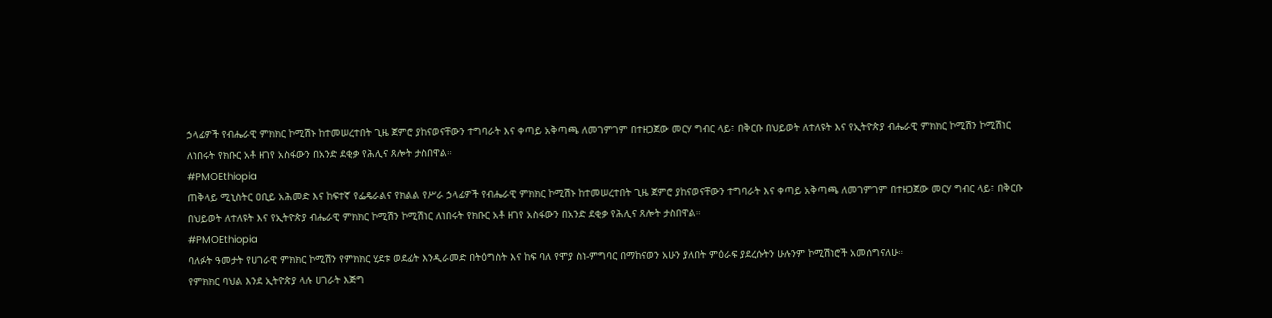ኃላፊዎች የብሔራዊ ምክክር ኮሚሽኑ ከተመሠረተበት ጊዜ ጀምሮ ያከናወናቸውን ተግባራት እና ቀጣይ አቅጣጫ ለመገምገም በተዘጋጀው መርሃ ግብር ላይ፣ በቅርቡ በህይወት ለተለዩት እና የኢትዮጵያ ብሔራዊ ምክክር ኮሚሽን ኮሚሽነር ለነበሩት የክቡር አቶ ዘገየ አስፋውን በአንድ ደቂቃ የሕሊና ጸሎት ታስበዋል።
#PMOEthiopia
ጠቅላይ ሚኒስትር ዐቢይ አሕመድ እና ከፍተኛ የፌዴራልና የክልል የሥራ ኃላፊዎች የብሔራዊ ምክክር ኮሚሽኑ ከተመሠረተበት ጊዜ ጀምሮ ያከናወናቸውን ተግባራት እና ቀጣይ አቅጣጫ ለመገምገም በተዘጋጀው መርሃ ግብር ላይ፣ በቅርቡ በህይወት ለተለዩት እና የኢትዮጵያ ብሔራዊ ምክክር ኮሚሽን ኮሚሽነር ለነበሩት የክቡር አቶ ዘገየ አስፋውን በአንድ ደቂቃ የሕሊና ጸሎት ታስበዋል።
#PMOEthiopia
ባለፉት ዓመታት የሀገራዊ ምክክር ኮሚሽን የምክክር ሂደቱ ወደፊት እንዲራመድ በትዕግስት እና ከፍ ባለ የሞያ ስነ-ምግባር በማከናወን አሁን ያለበት ምዕራፍ ያደረሱትን ሁሉንም ኮሚሽነሮች አመሰግናለሁ።
የምክክር ባህል እንደ ኢትዮጵያ ላሉ ሀገራት እጅግ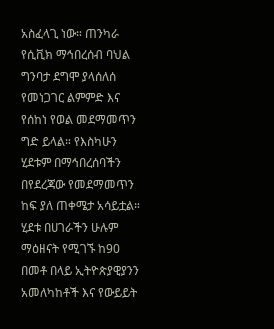አስፈላጊ ነው። ጠንካራ የሲቪክ ማኅበረሰብ ባህል ግንባታ ደግሞ ያላሰለሰ የመነጋገር ልምምድ እና የሰከነ የወል መደማመጥን ግድ ይላል። የእስካሁን ሂደቱም በማኅበረሰባችን በየደረጃው የመደማመጥን ከፍ ያለ ጠቀሜታ አሳይቷል። ሂደቱ በሀገራችን ሁሉም ማዕዘናት የሚገኙ ከ90 በመቶ በላይ ኢትዮጵያዊያንን አመለካከቶች እና የውይይት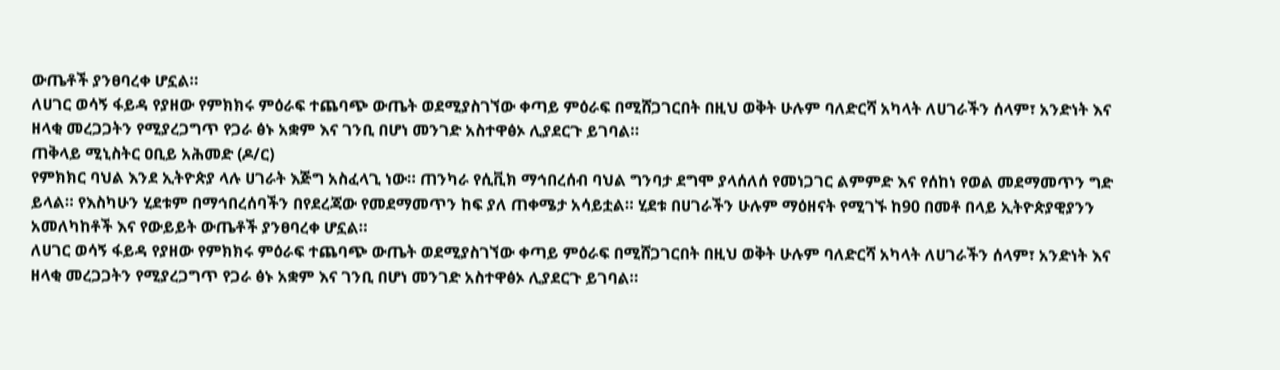ውጤቶች ያንፀባረቀ ሆኗል።
ለሀገር ወሳኝ ፋይዳ የያዘው የምክክሩ ምዕራፍ ተጨባጭ ውጤት ወደሚያስገኘው ቀጣይ ምዕራፍ በሚሸጋገርበት በዚህ ወቅት ሁሉም ባለድርሻ አካላት ለሀገራችን ሰላም፣ አንድነት እና ዘላቂ መረጋጋትን የሚያረጋግጥ የጋራ ፅኑ አቋም እና ገንቢ በሆነ መንገድ አስተዋፅኦ ሊያደርጉ ይገባል።
ጠቅላይ ሚኒስትር ዐቢይ አሕመድ (ዶ/ር)
የምክክር ባህል እንደ ኢትዮጵያ ላሉ ሀገራት እጅግ አስፈላጊ ነው። ጠንካራ የሲቪክ ማኅበረሰብ ባህል ግንባታ ደግሞ ያላሰለሰ የመነጋገር ልምምድ እና የሰከነ የወል መደማመጥን ግድ ይላል። የእስካሁን ሂደቱም በማኅበረሰባችን በየደረጃው የመደማመጥን ከፍ ያለ ጠቀሜታ አሳይቷል። ሂደቱ በሀገራችን ሁሉም ማዕዘናት የሚገኙ ከ90 በመቶ በላይ ኢትዮጵያዊያንን አመለካከቶች እና የውይይት ውጤቶች ያንፀባረቀ ሆኗል።
ለሀገር ወሳኝ ፋይዳ የያዘው የምክክሩ ምዕራፍ ተጨባጭ ውጤት ወደሚያስገኘው ቀጣይ ምዕራፍ በሚሸጋገርበት በዚህ ወቅት ሁሉም ባለድርሻ አካላት ለሀገራችን ሰላም፣ አንድነት እና ዘላቂ መረጋጋትን የሚያረጋግጥ የጋራ ፅኑ አቋም እና ገንቢ በሆነ መንገድ አስተዋፅኦ ሊያደርጉ ይገባል።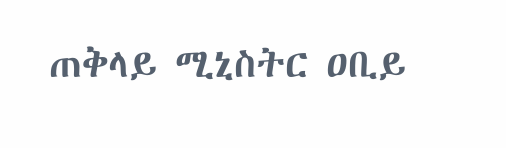ጠቅላይ ሚኒስትር ዐቢይ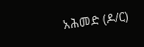አሕመድ (ዶ/ር)